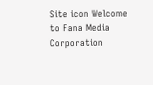Site icon Welcome to Fana Media Corporation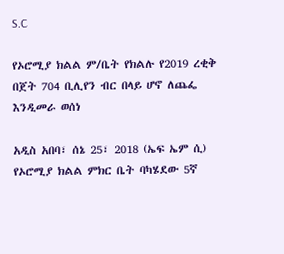S.C

የኦሮሚያ ክልል ም/ቤት የክልሉ የ2019 ረቂቅ በጀት 704 ቢሊየን ብር በላይ ሆኖ ለጨፌ እንዲመራ ወሰነ

አዲስ አበባ፣ ሰኔ 25፣ 2018 (ኤፍ ኤም ሲ) የኦሮሚያ ክልል ምክር ቤት ባካሄደው 5ኛ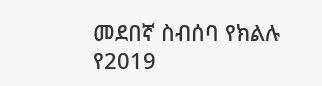መደበኛ ስብሰባ የክልሉ የ2019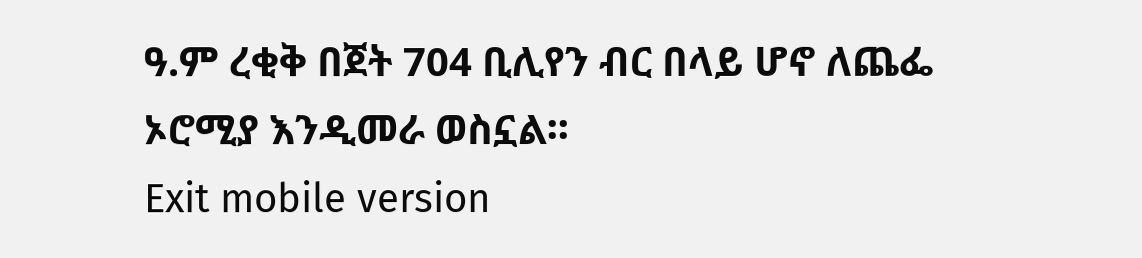ዓ.ም ረቂቅ በጀት 704 ቢሊየን ብር በላይ ሆኖ ለጨፌ ኦሮሚያ እንዲመራ ወስኗል፡፡
Exit mobile version